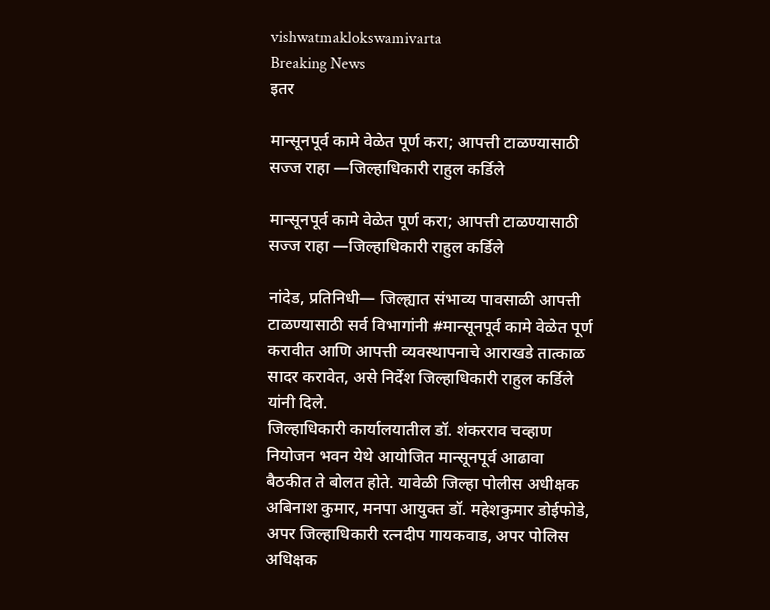vishwatmaklokswamivarta
Breaking News
इतर

मान्सूनपूर्व कामे वेळेत पूर्ण करा; आपत्ती टाळण्यासाठी सज्ज राहा —जिल्हाधिकारी राहुल कर्डिले

मान्सूनपूर्व कामे वेळेत पूर्ण करा; आपत्ती टाळण्यासाठी सज्ज राहा —जिल्हाधिकारी राहुल कर्डिले

नांदेड, प्रतिनिधी— जिल्ह्यात संभाव्य पावसाळी आपत्ती टाळण्यासाठी सर्व विभागांनी #मान्सूनपूर्व कामे वेळेत पूर्ण करावीत आणि आपत्ती व्यवस्थापनाचे आराखडे तात्काळ सादर करावेत, असे निर्देश जिल्हाधिकारी राहुल कर्डिले यांनी दिले.
जिल्हाधिकारी कार्यालयातील डॉ. शंकरराव चव्हाण नियोजन भवन येथे आयोजित मान्सूनपूर्व आढावा बैठकीत ते बोलत होते. यावेळी जिल्हा पोलीस अधीक्षक अबिनाश कुमार, मनपा आयुक्त डॉ. महेशकुमार डोईफोडे, अपर जिल्हाधिकारी रत्नदीप गायकवाड, अपर पोलिस अधिक्षक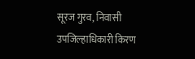सूरज गुरव, निवासी उपजिल्हाधिकारी किरण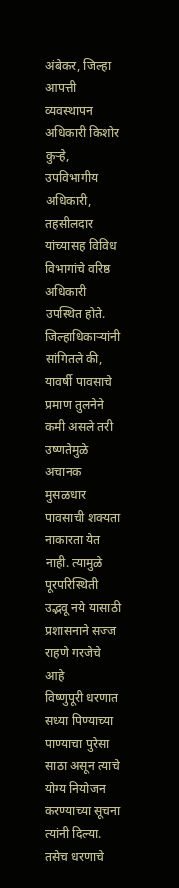अंबेकर, जिल्हा आपत्ती व्यवस्थापन अधिकारी किशोर कुऱ्हे, उपविभागीय अधिकारी, तहसीलदार यांच्यासह विविध विभागांचे वरिष्ठ अधिकारी उपस्थित होते.
जिल्हाधिकाऱ्यांनी सांगितले की, यावर्षी पावसाचे प्रमाण तुलनेने कमी असले तरी उष्णतेमुळे अचानक मुसळधार पावसाची शक्यता नाकारता येत नाही. त्यामुळे पूरपरिस्थिती उद्भवू नये यासाठी प्रशासनाने सज्ज राहणे गरजेचे आहे
विष्णुपूरी धरणात सध्या पिण्याच्या पाण्याचा पुरेसा साठा असून त्याचे योग्य नियोजन करण्याच्या सूचना त्यांनी दिल्या. तसेच धरणाचे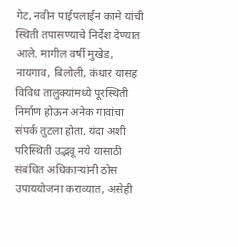गेट, नवीन पाईपलाईन कामे यांची स्थिती तपासण्याचे निर्देश देण्यात आले. मागील वर्षी मुखेड, नायगाव, बिलोली, कंधार यासह विविध तालुक्यांमध्ये पूरस्थिती निर्माण होऊन अनेक गावांचा संपर्क तुटला होता. यंदा अशी परिस्थिती उद्भवू नये यासाठी संबंधित अधिकाऱ्यांनी ठोस उपाययोजना कराव्यात, असेही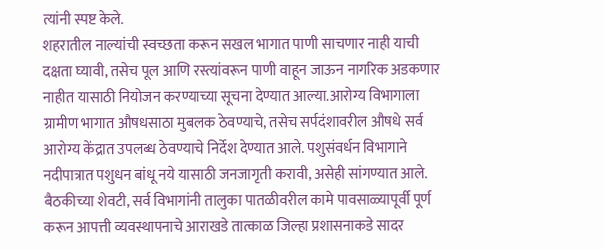त्यांनी स्पष्ट केले.
शहरातील नाल्यांची स्वच्छता करून सखल भागात पाणी साचणार नाही याची दक्षता घ्यावी, तसेच पूल आणि रस्त्यांवरून पाणी वाहून जाऊन नागरिक अडकणार नाहीत यासाठी नियोजन करण्याच्या सूचना देण्यात आल्या.आरोग्य विभागाला ग्रामीण भागात औषधसाठा मुबलक ठेवण्याचे, तसेच सर्पदंशावरील औषधे सर्व आरोग्य केंद्रात उपलब्ध ठेवण्याचे निर्देश देण्यात आले. पशुसंवर्धन विभागाने नदीपात्रात पशुधन बांधू नये यासाठी जनजागृती करावी, असेही सांगण्यात आले.
बैठकीच्या शेवटी, सर्व विभागांनी तालुका पातळीवरील कामे पावसाळ्यापूर्वी पूर्ण करून आपत्ती व्यवस्थापनाचे आराखडे तात्काळ जिल्हा प्रशासनाकडे सादर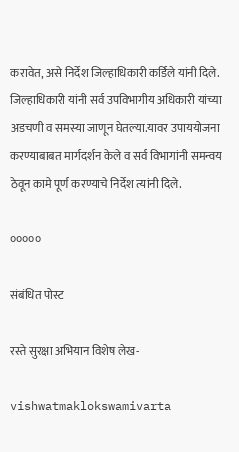करावेत, असे निर्देश जिल्हाधिकारी कर्डिले यांनी दिले.
जिल्हाधिकारी यांनी सर्व उपविभागीय अधिकारी यांच्या अडचणी व समस्या जाणून घेतल्या.यावर उपाययोजना करण्याबाबत मार्गदर्शन केले व सर्व विभागांनी समन्वय ठेवून कामे पूर्ण करण्याचे निर्देश त्यांनी दिले.

०००००

संबंधित पोस्ट

रस्ते सुरक्षा अभियान विशेष लेख-

vishwatmaklokswamivarta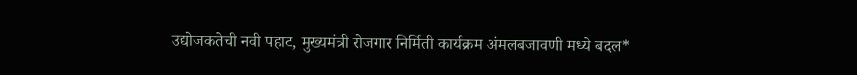उद्योजकतेची नवी पहाट, मुख्यमंत्री रोजगार निर्मिती कार्यक्रम अंमलबजावणी मध्ये बदल*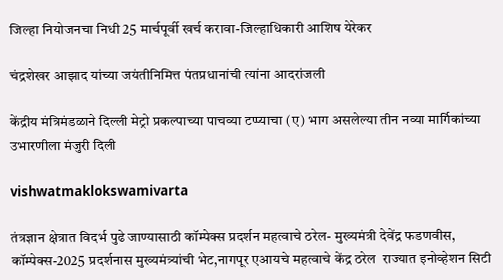जिल्हा नियोजनचा निधी 25 मार्चपूर्वी खर्च करावा-जिल्हाधिकारी आशिष येरेकर

चंद्रशेखर आझाद यांच्या जयंतीनिमित्त पंतप्रधानांची त्यांना आदरांजली

केंद्रीय मंत्रिमंडळाने दिल्ली मेट्रो प्रकल्पाच्या पाचव्या टप्प्याचा (ए) भाग असलेल्या तीन नव्या मार्गिकांच्या उभारणीला मंजुरी दिली

vishwatmaklokswamivarta

तंत्रज्ञान क्षेत्रात विदर्भ पुढे जाण्यासाठी कॉम्पेक्स प्रदर्शन महत्वाचे ठरेल- मुख्यमंत्री देवेंद्र फडणवीस, कॉम्पेक्स-2025 प्रदर्शनास मुख्यमंत्र्यांची भेट,नागपूर एआयचे महत्वाचे केंद्र ठरेल  राज्यात इनोव्हेशन सिटी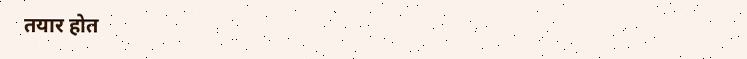तयार होत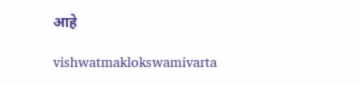आहे

vishwatmaklokswamivarta